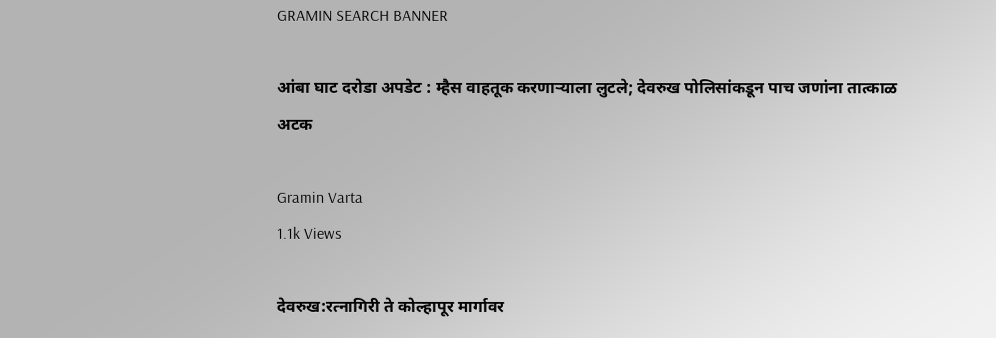GRAMIN SEARCH BANNER

आंबा घाट दरोडा अपडेट : म्हैस वाहतूक करणाऱ्याला लुटले; देवरुख पोलिसांकडून पाच जणांना तात्काळ अटक

Gramin Varta
1.1k Views

देवरुख:रत्नागिरी ते कोल्हापूर मार्गावर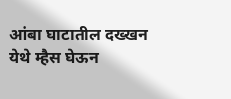आंबा घाटातील दख्खन येथे म्हैस घेऊन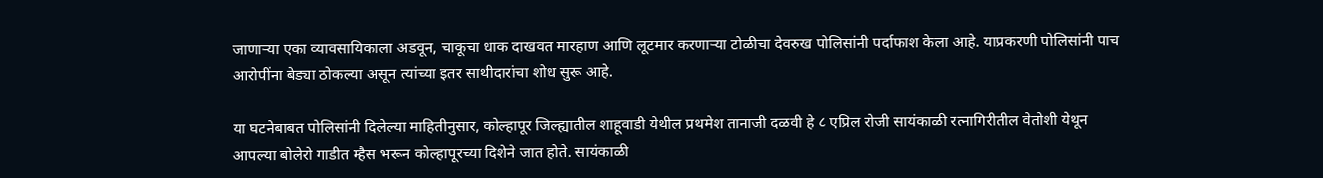जाणाऱ्या एका व्यावसायिकाला अडवून, चाकूचा धाक दाखवत मारहाण आणि लूटमार करणाऱ्या टोळीचा देवरुख पोलिसांनी पर्दाफाश केला आहे. याप्रकरणी पोलिसांनी पाच आरोपींना बेड्या ठोकल्या असून त्यांच्या इतर साथीदारांचा शोध सुरू आहे.

या घटनेबाबत पोलिसांनी दिलेल्या माहितीनुसार, कोल्हापूर जिल्ह्यातील शाहूवाडी येथील प्रथमेश तानाजी दळवी हे ८ एप्रिल रोजी सायंकाळी रत्नागिरीतील वेतोशी येथून आपल्या बोलेरो गाडीत म्हैस भरून कोल्हापूरच्या दिशेने जात होते. सायंकाळी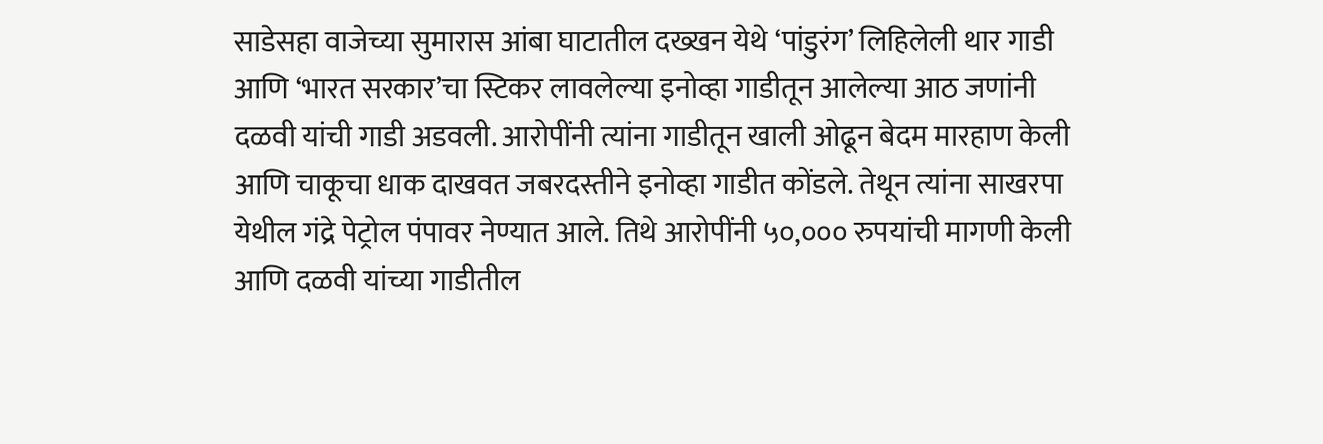साडेसहा वाजेच्या सुमारास आंबा घाटातील दख्खन येथे ‘पांडुरंग’ लिहिलेली थार गाडी आणि ‘भारत सरकार’चा स्टिकर लावलेल्या इनोव्हा गाडीतून आलेल्या आठ जणांनी दळवी यांची गाडी अडवली. आरोपींनी त्यांना गाडीतून खाली ओढून बेदम मारहाण केली आणि चाकूचा धाक दाखवत जबरदस्तीने इनोव्हा गाडीत कोंडले. तेथून त्यांना साखरपा येथील गंद्रे पेट्रोल पंपावर नेण्यात आले. तिथे आरोपींनी ५०,००० रुपयांची मागणी केली आणि दळवी यांच्या गाडीतील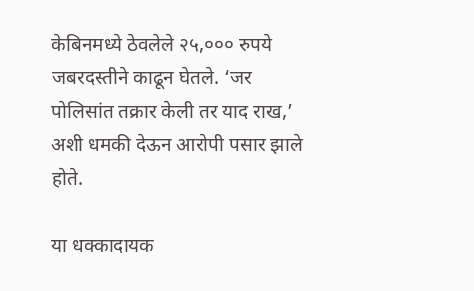केबिनमध्ये ठेवलेले २५,००० रुपये जबरदस्तीने काढून घेतले. ‘जर पोलिसांत तक्रार केली तर याद राख,’ अशी धमकी देऊन आरोपी पसार झाले होते.

या धक्कादायक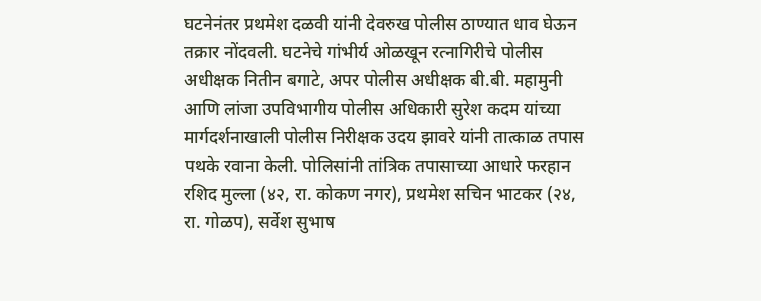घटनेनंतर प्रथमेश दळवी यांनी देवरुख पोलीस ठाण्यात धाव घेऊन तक्रार नोंदवली. घटनेचे गांभीर्य ओळखून रत्नागिरीचे पोलीस अधीक्षक नितीन बगाटे, अपर पोलीस अधीक्षक बी.बी. महामुनी आणि लांजा उपविभागीय पोलीस अधिकारी सुरेश कदम यांच्या मार्गदर्शनाखाली पोलीस निरीक्षक उदय झावरे यांनी तात्काळ तपास पथके रवाना केली. पोलिसांनी तांत्रिक तपासाच्या आधारे फरहान रशिद मुल्ला (४२, रा. कोकण नगर), प्रथमेश सचिन भाटकर (२४, रा. गोळप), सर्वेश सुभाष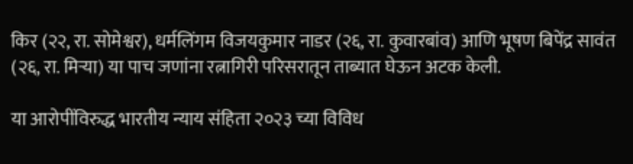किर (२२, रा. सोमेश्वर), धर्मलिंगम विजयकुमार नाडर (२६, रा. कुवारबांव) आणि भूषण बिपेंद्र सावंत (२६, रा. मिऱ्या) या पाच जणांना रत्नागिरी परिसरातून ताब्यात घेऊन अटक केली.

या आरोपींविरुद्ध भारतीय न्याय संहिता २०२३ च्या विविध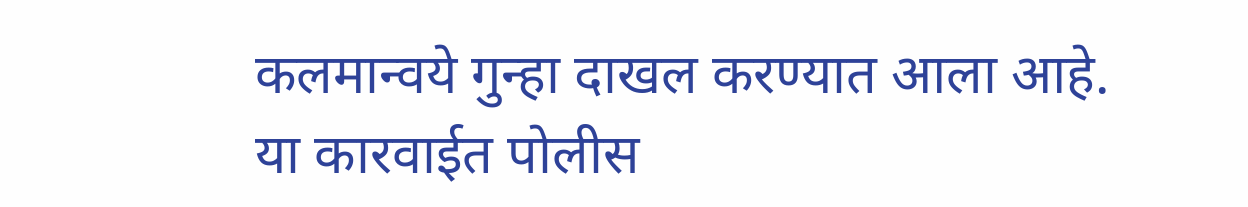कलमान्वये गुन्हा दाखल करण्यात आला आहे. या कारवाईत पोलीस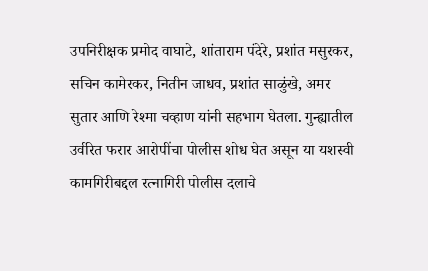उपनिरीक्षक प्रमोद वाघाटे, शांताराम पंदेरे, प्रशांत मसुरकर, सचिन कामेरकर, नितीन जाधव, प्रशांत साळुंखे, अमर सुतार आणि रेश्मा चव्हाण यांनी सहभाग घेतला. गुन्ह्यातील उर्वरित फरार आरोपींचा पोलीस शोध घेत असून या यशस्वी कामगिरीबद्दल रत्नागिरी पोलीस दलाचे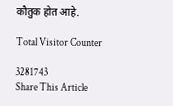कौतुक होत आहे.

Total Visitor Counter

3281743
Share This Article